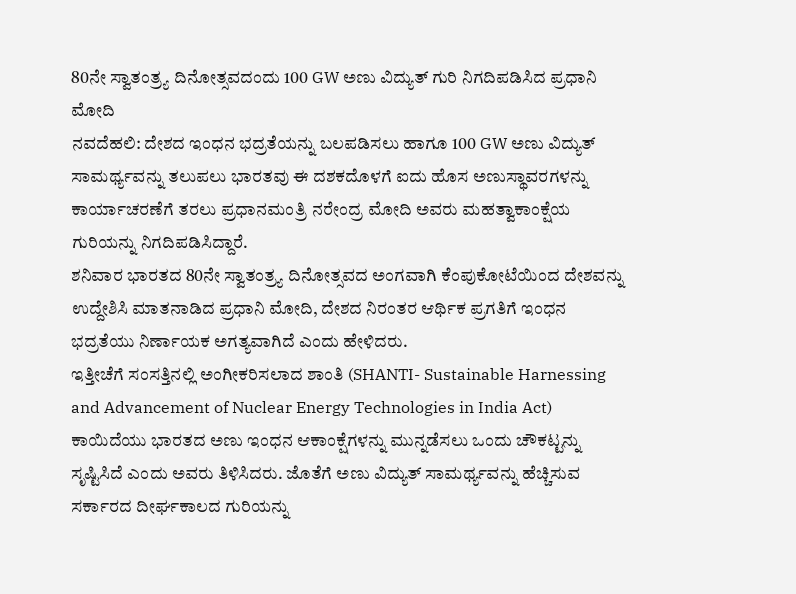80ನೇ ಸ್ವಾತಂತ್ರ್ಯ ದಿನೋತ್ಸವದಂದು 100 GW ಅಣು ವಿದ್ಯುತ್ ಗುರಿ ನಿಗದಿಪಡಿಸಿದ ಪ್ರಧಾನಿ ಮೋದಿ
ನವದೆಹಲಿ: ದೇಶದ ಇಂಧನ ಭದ್ರತೆಯನ್ನು ಬಲಪಡಿಸಲು ಹಾಗೂ 100 GW ಅಣು ವಿದ್ಯುತ್ ಸಾಮರ್ಥ್ಯವನ್ನು ತಲುಪಲು ಭಾರತವು ಈ ದಶಕದೊಳಗೆ ಐದು ಹೊಸ ಅಣುಸ್ಥಾವರಗಳನ್ನು ಕಾರ್ಯಾಚರಣೆಗೆ ತರಲು ಪ್ರಧಾನಮಂತ್ರಿ ನರೇಂದ್ರ ಮೋದಿ ಅವರು ಮಹತ್ವಾಕಾಂಕ್ಷೆಯ ಗುರಿಯನ್ನು ನಿಗದಿಪಡಿಸಿದ್ದಾರೆ.
ಶನಿವಾರ ಭಾರತದ 80ನೇ ಸ್ವಾತಂತ್ರ್ಯ ದಿನೋತ್ಸವದ ಅಂಗವಾಗಿ ಕೆಂಪುಕೋಟೆಯಿಂದ ದೇಶವನ್ನು ಉದ್ದೇಶಿಸಿ ಮಾತನಾಡಿದ ಪ್ರಧಾನಿ ಮೋದಿ, ದೇಶದ ನಿರಂತರ ಆರ್ಥಿಕ ಪ್ರಗತಿಗೆ ಇಂಧನ ಭದ್ರತೆಯು ನಿರ್ಣಾಯಕ ಅಗತ್ಯವಾಗಿದೆ ಎಂದು ಹೇಳಿದರು.
ಇತ್ತೀಚೆಗೆ ಸಂಸತ್ತಿನಲ್ಲಿ ಅಂಗೀಕರಿಸಲಾದ ಶಾಂತಿ (SHANTI- Sustainable Harnessing and Advancement of Nuclear Energy Technologies in India Act) ಕಾಯಿದೆಯು ಭಾರತದ ಅಣು ಇಂಧನ ಆಕಾಂಕ್ಷೆಗಳನ್ನು ಮುನ್ನಡೆಸಲು ಒಂದು ಚೌಕಟ್ಟನ್ನು ಸೃಷ್ಟಿಸಿದೆ ಎಂದು ಅವರು ತಿಳಿಸಿದರು. ಜೊತೆಗೆ ಅಣು ವಿದ್ಯುತ್ ಸಾಮರ್ಥ್ಯವನ್ನು ಹೆಚ್ಚಿಸುವ ಸರ್ಕಾರದ ದೀರ್ಘಕಾಲದ ಗುರಿಯನ್ನು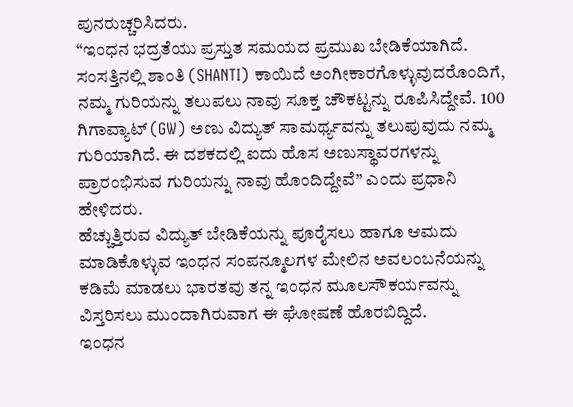ಪುನರುಚ್ಚರಿಸಿದರು.
“ಇಂಧನ ಭದ್ರತೆಯು ಪ್ರಸ್ತುತ ಸಮಯದ ಪ್ರಮುಖ ಬೇಡಿಕೆಯಾಗಿದೆ. ಸಂಸತ್ತಿನಲ್ಲಿ ಶಾಂತಿ (SHANTI) ಕಾಯಿದೆ ಅಂಗೀಕಾರಗೊಳ್ಳುವುದರೊಂದಿಗೆ, ನಮ್ಮ ಗುರಿಯನ್ನು ತಲುಪಲು ನಾವು ಸೂಕ್ತ ಚೌಕಟ್ಟನ್ನು ರೂಪಿಸಿದ್ದೇವೆ. 100 ಗಿಗಾವ್ಯಾಟ್ (GW) ಅಣು ವಿದ್ಯುತ್ ಸಾಮರ್ಥ್ಯವನ್ನು ತಲುಪುವುದು ನಮ್ಮ ಗುರಿಯಾಗಿದೆ. ಈ ದಶಕದಲ್ಲಿ ಐದು ಹೊಸ ಅಣುಸ್ಥಾವರಗಳನ್ನು ಪ್ರಾರಂಭಿಸುವ ಗುರಿಯನ್ನು ನಾವು ಹೊಂದಿದ್ದೇವೆ” ಎಂದು ಪ್ರಧಾನಿ ಹೇಳಿದರು.
ಹೆಚ್ಚುತ್ತಿರುವ ವಿದ್ಯುತ್ ಬೇಡಿಕೆಯನ್ನು ಪೂರೈಸಲು ಹಾಗೂ ಆಮದು ಮಾಡಿಕೊಳ್ಳುವ ಇಂಧನ ಸಂಪನ್ಮೂಲಗಳ ಮೇಲಿನ ಅವಲಂಬನೆಯನ್ನು ಕಡಿಮೆ ಮಾಡಲು ಭಾರತವು ತನ್ನ ಇಂಧನ ಮೂಲಸೌಕರ್ಯವನ್ನು ವಿಸ್ತರಿಸಲು ಮುಂದಾಗಿರುವಾಗ ಈ ಘೋಷಣೆ ಹೊರಬಿದ್ದಿದೆ.
ಇಂಧನ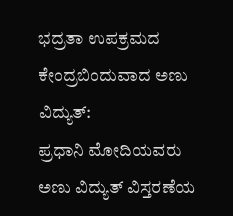ಭದ್ರತಾ ಉಪಕ್ರಮದ ಕೇಂದ್ರಬಿಂದುವಾದ ಅಣು ವಿದ್ಯುತ್:
ಪ್ರಧಾನಿ ಮೋದಿಯವರು ಅಣು ವಿದ್ಯುತ್ ವಿಸ್ತರಣೆಯ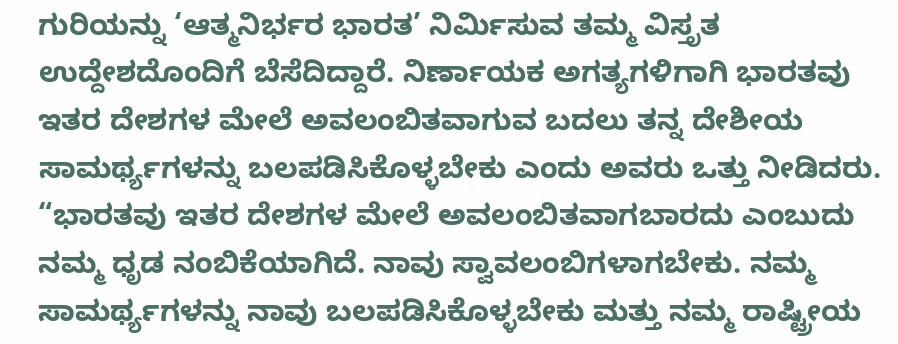ಗುರಿಯನ್ನು ‘ಆತ್ಮನಿರ್ಭರ ಭಾರತ’ ನಿರ್ಮಿಸುವ ತಮ್ಮ ವಿಸ್ತೃತ ಉದ್ದೇಶದೊಂದಿಗೆ ಬೆಸೆದಿದ್ದಾರೆ. ನಿರ್ಣಾಯಕ ಅಗತ್ಯಗಳಿಗಾಗಿ ಭಾರತವು ಇತರ ದೇಶಗಳ ಮೇಲೆ ಅವಲಂಬಿತವಾಗುವ ಬದಲು ತನ್ನ ದೇಶೀಯ ಸಾಮರ್ಥ್ಯಗಳನ್ನು ಬಲಪಡಿಸಿಕೊಳ್ಳಬೇಕು ಎಂದು ಅವರು ಒತ್ತು ನೀಡಿದರು.
“ಭಾರತವು ಇತರ ದೇಶಗಳ ಮೇಲೆ ಅವಲಂಬಿತವಾಗಬಾರದು ಎಂಬುದು ನಮ್ಮ ಧೃಡ ನಂಬಿಕೆಯಾಗಿದೆ. ನಾವು ಸ್ವಾವಲಂಬಿಗಳಾಗಬೇಕು. ನಮ್ಮ ಸಾಮರ್ಥ್ಯಗಳನ್ನು ನಾವು ಬಲಪಡಿಸಿಕೊಳ್ಳಬೇಕು ಮತ್ತು ನಮ್ಮ ರಾಷ್ಟ್ರೀಯ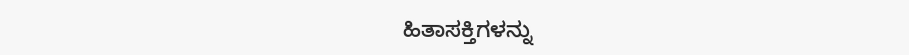ಹಿತಾಸಕ್ತಿಗಳನ್ನು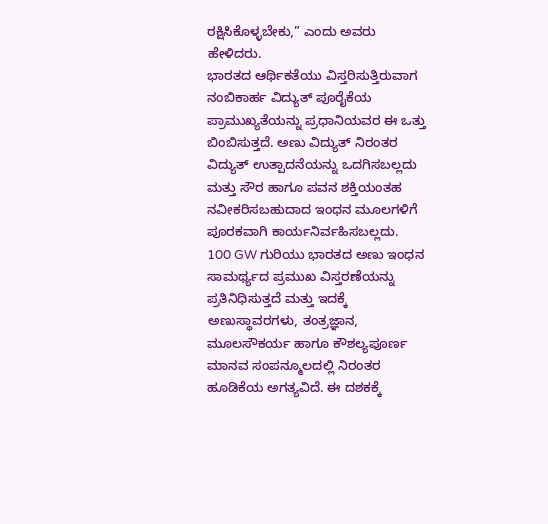ರಕ್ಷಿಸಿಕೊಳ್ಳಬೇಕು,” ಎಂದು ಅವರು ಹೇಳಿದರು.
ಭಾರತದ ಆರ್ಥಿಕತೆಯು ವಿಸ್ತರಿಸುತ್ತಿರುವಾಗ ನಂಬಿಕಾರ್ಹ ವಿದ್ಯುತ್ ಪೂರೈಕೆಯ ಪ್ರಾಮುಖ್ಯತೆಯನ್ನು ಪ್ರಧಾನಿಯವರ ಈ ಒತ್ತು ಬಿಂಬಿಸುತ್ತದೆ. ಅಣು ವಿದ್ಯುತ್ ನಿರಂತರ ವಿದ್ಯುತ್ ಉತ್ಪಾದನೆಯನ್ನು ಒದಗಿಸಬಲ್ಲದು ಮತ್ತು ಸೌರ ಹಾಗೂ ಪವನ ಶಕ್ತಿಯಂತಹ ನವೀಕರಿಸಬಹುದಾದ ಇಂಧನ ಮೂಲಗಳಿಗೆ ಪೂರಕವಾಗಿ ಕಾರ್ಯನಿರ್ವಹಿಸಬಲ್ಲದು.
100 GW ಗುರಿಯು ಭಾರತದ ಅಣು ಇಂಧನ ಸಾಮರ್ಥ್ಯದ ಪ್ರಮುಖ ವಿಸ್ತರಣೆಯನ್ನು ಪ್ರತಿನಿಧಿಸುತ್ತದೆ ಮತ್ತು ಇದಕ್ಕೆ ಅಣುಸ್ಥಾವರಗಳು, ತಂತ್ರಜ್ಞಾನ, ಮೂಲಸೌಕರ್ಯ ಹಾಗೂ ಕೌಶಲ್ಯಪೂರ್ಣ ಮಾನವ ಸಂಪನ್ಮೂಲದಲ್ಲಿ ನಿರಂತರ ಹೂಡಿಕೆಯ ಅಗತ್ಯವಿದೆ. ಈ ದಶಕಕ್ಕೆ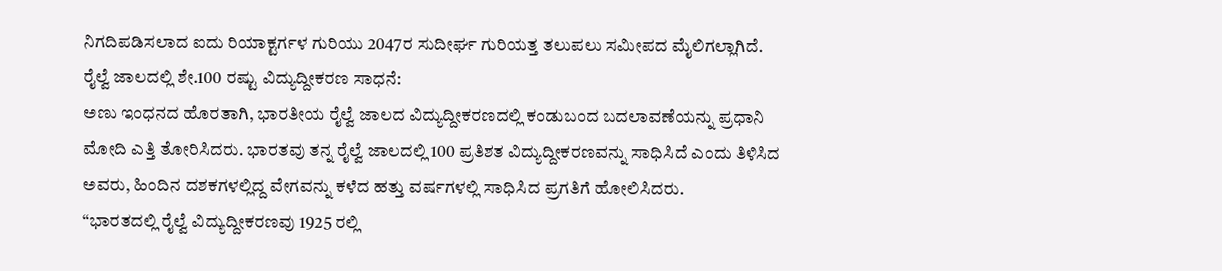ನಿಗದಿಪಡಿಸಲಾದ ಐದು ರಿಯಾಕ್ಟರ್ಗಳ ಗುರಿಯು 2047ರ ಸುದೀರ್ಘ ಗುರಿಯತ್ತ ತಲುಪಲು ಸಮೀಪದ ಮೈಲಿಗಲ್ಲಾಗಿದೆ.
ರೈಲ್ವೆ ಜಾಲದಲ್ಲಿ ಶೇ.100 ರಷ್ಟು ವಿದ್ಯುದ್ದೀಕರಣ ಸಾಧನೆ:
ಅಣು ಇಂಧನದ ಹೊರತಾಗಿ, ಭಾರತೀಯ ರೈಲ್ವೆ ಜಾಲದ ವಿದ್ಯುದ್ದೀಕರಣದಲ್ಲಿ ಕಂಡುಬಂದ ಬದಲಾವಣೆಯನ್ನು ಪ್ರಧಾನಿ ಮೋದಿ ಎತ್ತಿ ತೋರಿಸಿದರು. ಭಾರತವು ತನ್ನ ರೈಲ್ವೆ ಜಾಲದಲ್ಲಿ 100 ಪ್ರತಿಶತ ವಿದ್ಯುದ್ದೀಕರಣವನ್ನು ಸಾಧಿಸಿದೆ ಎಂದು ತಿಳಿಸಿದ ಅವರು, ಹಿಂದಿನ ದಶಕಗಳಲ್ಲಿದ್ದ ವೇಗವನ್ನು ಕಳೆದ ಹತ್ತು ವರ್ಷಗಳಲ್ಲಿ ಸಾಧಿಸಿದ ಪ್ರಗತಿಗೆ ಹೋಲಿಸಿದರು.
“ಭಾರತದಲ್ಲಿ ರೈಲ್ವೆ ವಿದ್ಯುದ್ದೀಕರಣವು 1925 ರಲ್ಲಿ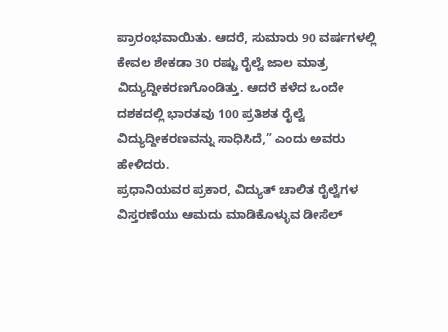ಪ್ರಾರಂಭವಾಯಿತು. ಆದರೆ, ಸುಮಾರು 90 ವರ್ಷಗಳಲ್ಲಿ ಕೇವಲ ಶೇಕಡಾ 30 ರಷ್ಟು ರೈಲ್ವೆ ಜಾಲ ಮಾತ್ರ ವಿದ್ಯುದ್ದೀಕರಣಗೊಂಡಿತ್ತು. ಆದರೆ ಕಳೆದ ಒಂದೇ ದಶಕದಲ್ಲಿ ಭಾರತವು 100 ಪ್ರತಿಶತ ರೈಲ್ವೆ ವಿದ್ಯುದ್ದೀಕರಣವನ್ನು ಸಾಧಿಸಿದೆ,” ಎಂದು ಅವರು ಹೇಳಿದರು.
ಪ್ರಧಾನಿಯವರ ಪ್ರಕಾರ, ವಿದ್ಯುತ್ ಚಾಲಿತ ರೈಲ್ವೆಗಳ ವಿಸ್ತರಣೆಯು ಆಮದು ಮಾಡಿಕೊಳ್ಳುವ ಡೀಸೆಲ್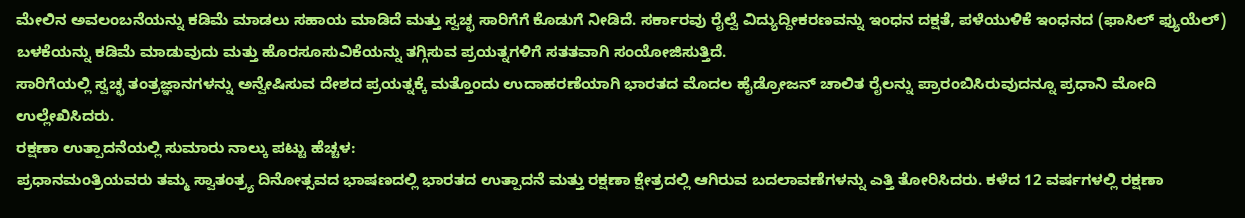ಮೇಲಿನ ಅವಲಂಬನೆಯನ್ನು ಕಡಿಮೆ ಮಾಡಲು ಸಹಾಯ ಮಾಡಿದೆ ಮತ್ತು ಸ್ವಚ್ಛ ಸಾರಿಗೆಗೆ ಕೊಡುಗೆ ನೀಡಿದೆ. ಸರ್ಕಾರವು ರೈಲ್ವೆ ವಿದ್ಯುದ್ದೀಕರಣವನ್ನು ಇಂಧನ ದಕ್ಷತೆ, ಪಳೆಯುಳಿಕೆ ಇಂಧನದ (ಫಾಸಿಲ್ ಫ್ಯುಯೆಲ್) ಬಳಕೆಯನ್ನು ಕಡಿಮೆ ಮಾಡುವುದು ಮತ್ತು ಹೊರಸೂಸುವಿಕೆಯನ್ನು ತಗ್ಗಿಸುವ ಪ್ರಯತ್ನಗಳಿಗೆ ಸತತವಾಗಿ ಸಂಯೋಜಿಸುತ್ತಿದೆ.
ಸಾರಿಗೆಯಲ್ಲಿ ಸ್ವಚ್ಛ ತಂತ್ರಜ್ಞಾನಗಳನ್ನು ಅನ್ವೇಷಿಸುವ ದೇಶದ ಪ್ರಯತ್ನಕ್ಕೆ ಮತ್ತೊಂದು ಉದಾಹರಣೆಯಾಗಿ ಭಾರತದ ಮೊದಲ ಹೈಡ್ರೋಜನ್ ಚಾಲಿತ ರೈಲನ್ನು ಪ್ರಾರಂಬಿಸಿರುವುದನ್ನೂ ಪ್ರಧಾನಿ ಮೋದಿ ಉಲ್ಲೇಖಿಸಿದರು.
ರಕ್ಷಣಾ ಉತ್ಪಾದನೆಯಲ್ಲಿ ಸುಮಾರು ನಾಲ್ಕು ಪಟ್ಟು ಹೆಚ್ಚಳ:
ಪ್ರಧಾನಮಂತ್ರಿಯವರು ತಮ್ಮ ಸ್ವಾತಂತ್ರ್ಯ ದಿನೋತ್ಸವದ ಭಾಷಣದಲ್ಲಿ ಭಾರತದ ಉತ್ಪಾದನೆ ಮತ್ತು ರಕ್ಷಣಾ ಕ್ಷೇತ್ರದಲ್ಲಿ ಆಗಿರುವ ಬದಲಾವಣೆಗಳನ್ನು ಎತ್ತಿ ತೋರಿಸಿದರು. ಕಳೆದ 12 ವರ್ಷಗಳಲ್ಲಿ ರಕ್ಷಣಾ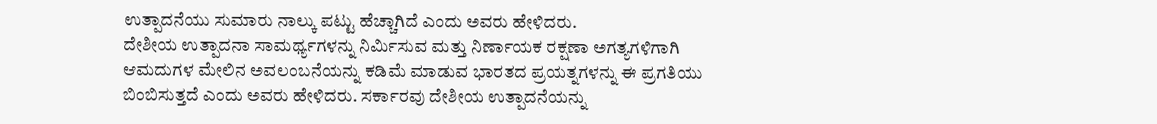ಉತ್ಪಾದನೆಯು ಸುಮಾರು ನಾಲ್ಕು ಪಟ್ಟು ಹೆಚ್ಚಾಗಿದೆ ಎಂದು ಅವರು ಹೇಳಿದರು.
ದೇಶೀಯ ಉತ್ಪಾದನಾ ಸಾಮರ್ಥ್ಯಗಳನ್ನು ನಿರ್ಮಿಸುವ ಮತ್ತು ನಿರ್ಣಾಯಕ ರಕ್ಷಣಾ ಅಗತ್ಯಗಳಿಗಾಗಿ ಆಮದುಗಳ ಮೇಲಿನ ಅವಲಂಬನೆಯನ್ನು ಕಡಿಮೆ ಮಾಡುವ ಭಾರತದ ಪ್ರಯತ್ನಗಳನ್ನು ಈ ಪ್ರಗತಿಯು ಬಿಂಬಿಸುತ್ತದೆ ಎಂದು ಅವರು ಹೇಳಿದರು. ಸರ್ಕಾರವು ದೇಶೀಯ ಉತ್ಪಾದನೆಯನ್ನು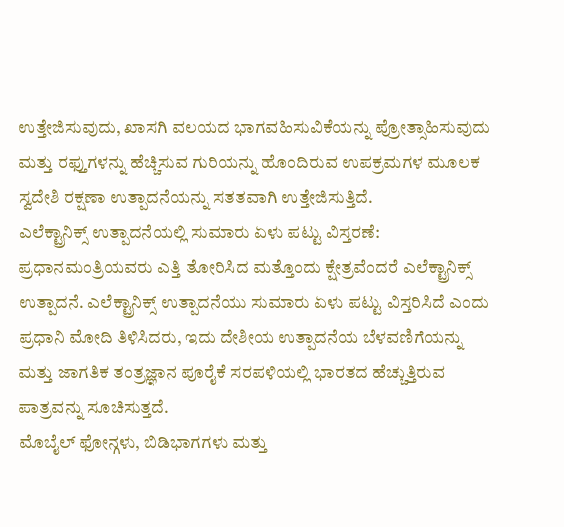ಉತ್ತೇಜಿಸುವುದು, ಖಾಸಗಿ ವಲಯದ ಭಾಗವಹಿಸುವಿಕೆಯನ್ನು ಪ್ರೋತ್ಸಾಹಿಸುವುದು ಮತ್ತು ರಫ್ತುಗಳನ್ನು ಹೆಚ್ಚಿಸುವ ಗುರಿಯನ್ನು ಹೊಂದಿರುವ ಉಪಕ್ರಮಗಳ ಮೂಲಕ ಸ್ವದೇಶಿ ರಕ್ಷಣಾ ಉತ್ಪಾದನೆಯನ್ನು ಸತತವಾಗಿ ಉತ್ತೇಜಿಸುತ್ತಿದೆ.
ಎಲೆಕ್ಟ್ರಾನಿಕ್ಸ್ ಉತ್ಪಾದನೆಯಲ್ಲಿ ಸುಮಾರು ಏಳು ಪಟ್ಟು ವಿಸ್ತರಣೆ:
ಪ್ರಧಾನಮಂತ್ರಿಯವರು ಎತ್ತಿ ತೋರಿಸಿದ ಮತ್ತೊಂದು ಕ್ಷೇತ್ರವೆಂದರೆ ಎಲೆಕ್ಟ್ರಾನಿಕ್ಸ್ ಉತ್ಪಾದನೆ. ಎಲೆಕ್ಟ್ರಾನಿಕ್ಸ್ ಉತ್ಪಾದನೆಯು ಸುಮಾರು ಏಳು ಪಟ್ಟು ವಿಸ್ತರಿಸಿದೆ ಎಂದು ಪ್ರಧಾನಿ ಮೋದಿ ತಿಳಿಸಿದರು, ಇದು ದೇಶೀಯ ಉತ್ಪಾದನೆಯ ಬೆಳವಣಿಗೆಯನ್ನು ಮತ್ತು ಜಾಗತಿಕ ತಂತ್ರಜ್ಞಾನ ಪೂರೈಕೆ ಸರಪಳಿಯಲ್ಲಿ ಭಾರತದ ಹೆಚ್ಚುತ್ತಿರುವ ಪಾತ್ರವನ್ನು ಸೂಚಿಸುತ್ತದೆ.
ಮೊಬೈಲ್ ಫೋನ್ಗಳು, ಬಿಡಿಭಾಗಗಳು ಮತ್ತು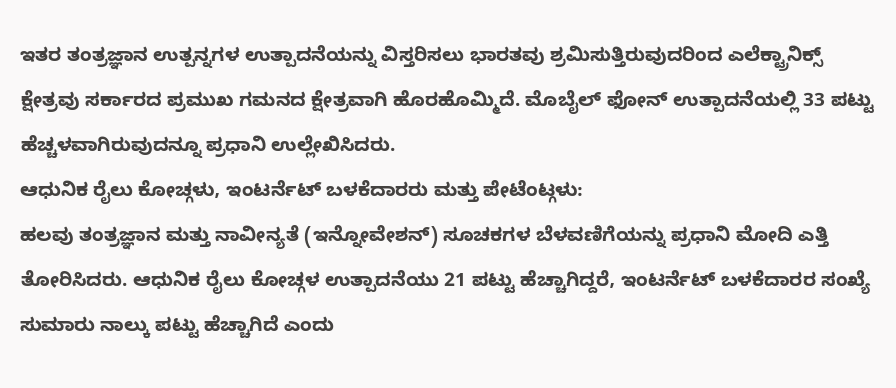ಇತರ ತಂತ್ರಜ್ಞಾನ ಉತ್ಪನ್ನಗಳ ಉತ್ಪಾದನೆಯನ್ನು ವಿಸ್ತರಿಸಲು ಭಾರತವು ಶ್ರಮಿಸುತ್ತಿರುವುದರಿಂದ ಎಲೆಕ್ಟ್ರಾನಿಕ್ಸ್ ಕ್ಷೇತ್ರವು ಸರ್ಕಾರದ ಪ್ರಮುಖ ಗಮನದ ಕ್ಷೇತ್ರವಾಗಿ ಹೊರಹೊಮ್ಮಿದೆ. ಮೊಬೈಲ್ ಫೋನ್ ಉತ್ಪಾದನೆಯಲ್ಲಿ 33 ಪಟ್ಟು ಹೆಚ್ಚಳವಾಗಿರುವುದನ್ನೂ ಪ್ರಧಾನಿ ಉಲ್ಲೇಖಿಸಿದರು.
ಆಧುನಿಕ ರೈಲು ಕೋಚ್ಗಳು, ಇಂಟರ್ನೆಟ್ ಬಳಕೆದಾರರು ಮತ್ತು ಪೇಟೆಂಟ್ಗಳು:
ಹಲವು ತಂತ್ರಜ್ಞಾನ ಮತ್ತು ನಾವೀನ್ಯತೆ (ಇನ್ನೋವೇಶನ್) ಸೂಚಕಗಳ ಬೆಳವಣಿಗೆಯನ್ನು ಪ್ರಧಾನಿ ಮೋದಿ ಎತ್ತಿ ತೋರಿಸಿದರು. ಆಧುನಿಕ ರೈಲು ಕೋಚ್ಗಳ ಉತ್ಪಾದನೆಯು 21 ಪಟ್ಟು ಹೆಚ್ಚಾಗಿದ್ದರೆ, ಇಂಟರ್ನೆಟ್ ಬಳಕೆದಾರರ ಸಂಖ್ಯೆ ಸುಮಾರು ನಾಲ್ಕು ಪಟ್ಟು ಹೆಚ್ಚಾಗಿದೆ ಎಂದು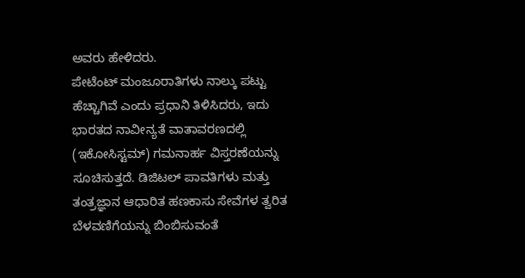ಅವರು ಹೇಳಿದರು.
ಪೇಟೆಂಟ್ ಮಂಜೂರಾತಿಗಳು ನಾಲ್ಕು ಪಟ್ಟು ಹೆಚ್ಚಾಗಿವೆ ಎಂದು ಪ್ರಧಾನಿ ತಿಳಿಸಿದರು, ಇದು ಭಾರತದ ನಾವೀನ್ಯತೆ ವಾತಾವರಣದಲ್ಲಿ (ಇಕೋಸಿಸ್ಟಮ್) ಗಮನಾರ್ಹ ವಿಸ್ತರಣೆಯನ್ನು ಸೂಚಿಸುತ್ತದೆ. ಡಿಜಿಟಲ್ ಪಾವತಿಗಳು ಮತ್ತು ತಂತ್ರಜ್ಞಾನ ಆಧಾರಿತ ಹಣಕಾಸು ಸೇವೆಗಳ ತ್ವರಿತ ಬೆಳವಣಿಗೆಯನ್ನು ಬಿಂಬಿಸುವಂತೆ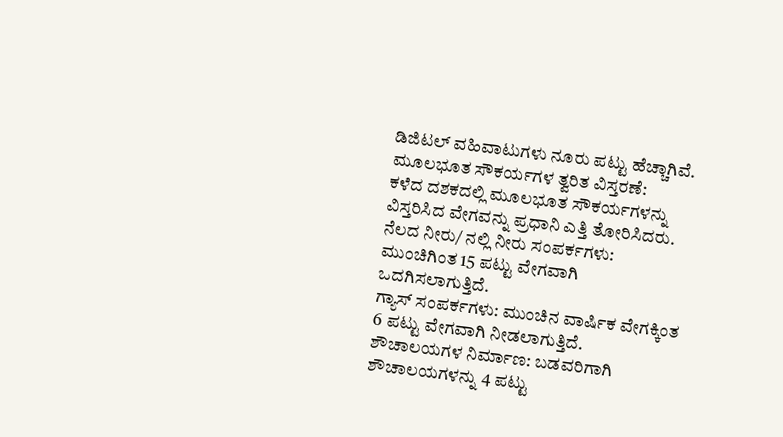ಡಿಜಿಟಲ್ ವಹಿವಾಟುಗಳು ನೂರು ಪಟ್ಟು ಹೆಚ್ಚಾಗಿವೆ.
ಮೂಲಭೂತ ಸೌಕರ್ಯಗಳ ತ್ವರಿತ ವಿಸ್ತರಣೆ:
ಕಳೆದ ದಶಕದಲ್ಲಿ ಮೂಲಭೂತ ಸೌಕರ್ಯಗಳನ್ನು ವಿಸ್ತರಿಸಿದ ವೇಗವನ್ನು ಪ್ರಧಾನಿ ಎತ್ತಿ ತೋರಿಸಿದರು.
ನೆಲದ ನೀರು/ ನಲ್ಲಿ ನೀರು ಸಂಪರ್ಕಗಳು: ಮುಂಚಿಗಿಂತ 15 ಪಟ್ಟು ವೇಗವಾಗಿ ಒದಗಿಸಲಾಗುತ್ತಿದೆ.
ಗ್ಯಾಸ್ ಸಂಪರ್ಕಗಳು: ಮುಂಚಿನ ವಾರ್ಷಿಕ ವೇಗಕ್ಕಿಂತ 6 ಪಟ್ಟು ವೇಗವಾಗಿ ನೀಡಲಾಗುತ್ತಿದೆ.
ಶೌಚಾಲಯಗಳ ನಿರ್ಮಾಣ: ಬಡವರಿಗಾಗಿ ಶೌಚಾಲಯಗಳನ್ನು 4 ಪಟ್ಟು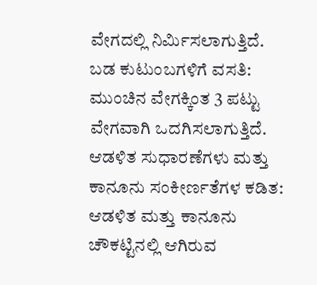ವೇಗದಲ್ಲಿ ನಿರ್ಮಿಸಲಾಗುತ್ತಿದೆ.
ಬಡ ಕುಟುಂಬಗಳಿಗೆ ವಸತಿ: ಮುಂಚಿನ ವೇಗಕ್ಕಿಂತ 3 ಪಟ್ಟು ವೇಗವಾಗಿ ಒದಗಿಸಲಾಗುತ್ತಿದೆ.
ಆಡಳಿತ ಸುಧಾರಣೆಗಳು ಮತ್ತು ಕಾನೂನು ಸಂಕೀರ್ಣತೆಗಳ ಕಡಿತ:
ಆಡಳಿತ ಮತ್ತು ಕಾನೂನು ಚೌಕಟ್ಟಿನಲ್ಲಿ ಆಗಿರುವ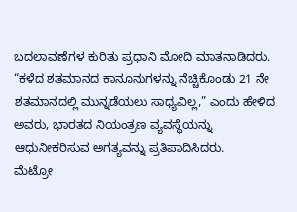ಬದಲಾವಣೆಗಳ ಕುರಿತು ಪ್ರಧಾನಿ ಮೋದಿ ಮಾತನಾಡಿದರು. “ಕಳೆದ ಶತಮಾನದ ಕಾನೂನುಗಳನ್ನು ನೆಚ್ಚಿಕೊಂಡು 21 ನೇ ಶತಮಾನದಲ್ಲಿ ಮುನ್ನಡೆಯಲು ಸಾಧ್ಯವಿಲ್ಲ,” ಎಂದು ಹೇಳಿದ ಅವರು, ಭಾರತದ ನಿಯಂತ್ರಣ ವ್ಯವಸ್ಥೆಯನ್ನು ಆಧುನೀಕರಿಸುವ ಅಗತ್ಯವನ್ನು ಪ್ರತಿಪಾದಿಸಿದರು.
ಮೆಟ್ರೋ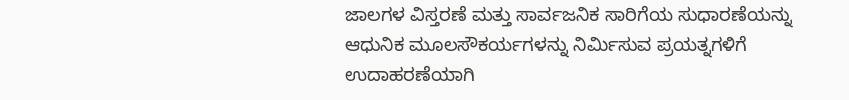ಜಾಲಗಳ ವಿಸ್ತರಣೆ ಮತ್ತು ಸಾರ್ವಜನಿಕ ಸಾರಿಗೆಯ ಸುಧಾರಣೆಯನ್ನು ಆಧುನಿಕ ಮೂಲಸೌಕರ್ಯಗಳನ್ನು ನಿರ್ಮಿಸುವ ಪ್ರಯತ್ನಗಳಿಗೆ ಉದಾಹರಣೆಯಾಗಿ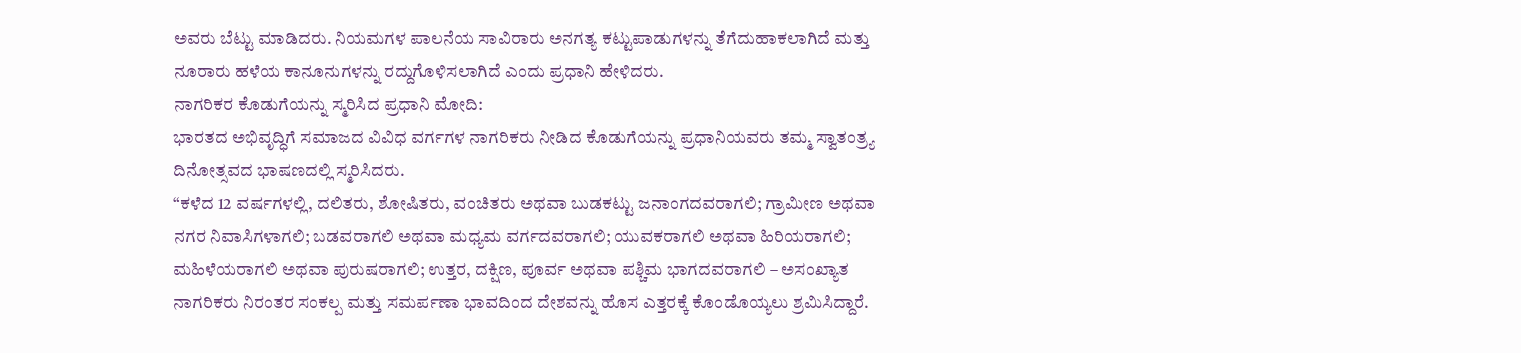ಅವರು ಬೆಟ್ಟು ಮಾಡಿದರು. ನಿಯಮಗಳ ಪಾಲನೆಯ ಸಾವಿರಾರು ಅನಗತ್ಯ ಕಟ್ಟುಪಾಡುಗಳನ್ನು ತೆಗೆದುಹಾಕಲಾಗಿದೆ ಮತ್ತು ನೂರಾರು ಹಳೆಯ ಕಾನೂನುಗಳನ್ನು ರದ್ದುಗೊಳಿಸಲಾಗಿದೆ ಎಂದು ಪ್ರಧಾನಿ ಹೇಳಿದರು.
ನಾಗರಿಕರ ಕೊಡುಗೆಯನ್ನು ಸ್ಮರಿಸಿದ ಪ್ರಧಾನಿ ಮೋದಿ:
ಭಾರತದ ಅಭಿವೃದ್ಧಿಗೆ ಸಮಾಜದ ವಿವಿಧ ವರ್ಗಗಳ ನಾಗರಿಕರು ನೀಡಿದ ಕೊಡುಗೆಯನ್ನು ಪ್ರಧಾನಿಯವರು ತಮ್ಮ ಸ್ವಾತಂತ್ರ್ಯ ದಿನೋತ್ಸವದ ಭಾಷಣದಲ್ಲಿ ಸ್ಮರಿಸಿದರು.
“ಕಳೆದ 12 ವರ್ಷಗಳಲ್ಲಿ, ದಲಿತರು, ಶೋಷಿತರು, ವಂಚಿತರು ಅಥವಾ ಬುಡಕಟ್ಟು ಜನಾಂಗದವರಾಗಲಿ; ಗ್ರಾಮೀಣ ಅಥವಾ ನಗರ ನಿವಾಸಿಗಳಾಗಲಿ; ಬಡವರಾಗಲಿ ಅಥವಾ ಮಧ್ಯಮ ವರ್ಗದವರಾಗಲಿ; ಯುವಕರಾಗಲಿ ಅಥವಾ ಹಿರಿಯರಾಗಲಿ; ಮಹಿಳೆಯರಾಗಲಿ ಅಥವಾ ಪುರುಷರಾಗಲಿ; ಉತ್ತರ, ದಕ್ಷಿಣ, ಪೂರ್ವ ಅಥವಾ ಪಶ್ಚಿಮ ಭಾಗದವರಾಗಲಿ – ಅಸಂಖ್ಯಾತ ನಾಗರಿಕರು ನಿರಂತರ ಸಂಕಲ್ಪ ಮತ್ತು ಸಮರ್ಪಣಾ ಭಾವದಿಂದ ದೇಶವನ್ನು ಹೊಸ ಎತ್ತರಕ್ಕೆ ಕೊಂಡೊಯ್ಯಲು ಶ್ರಮಿಸಿದ್ದಾರೆ.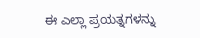ಈ ಎಲ್ಲಾ ಪ್ರಯತ್ನಗಳನ್ನು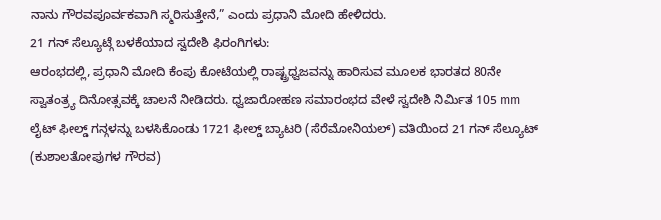ನಾನು ಗೌರವಪೂರ್ವಕವಾಗಿ ಸ್ಮರಿಸುತ್ತೇನೆ,” ಎಂದು ಪ್ರಧಾನಿ ಮೋದಿ ಹೇಳಿದರು.
21 ಗನ್ ಸೆಲ್ಯೂಟ್ಗೆ ಬಳಕೆಯಾದ ಸ್ವದೇಶಿ ಫಿರಂಗಿಗಳು:
ಆರಂಭದಲ್ಲಿ, ಪ್ರಧಾನಿ ಮೋದಿ ಕೆಂಪು ಕೋಟೆಯಲ್ಲಿ ರಾಷ್ಟ್ರಧ್ವಜವನ್ನು ಹಾರಿಸುವ ಮೂಲಕ ಭಾರತದ 80ನೇ ಸ್ವಾತಂತ್ರ್ಯ ದಿನೋತ್ಸವಕ್ಕೆ ಚಾಲನೆ ನೀಡಿದರು. ಧ್ವಜಾರೋಹಣ ಸಮಾರಂಭದ ವೇಳೆ ಸ್ವದೇಶಿ ನಿರ್ಮಿತ 105 mm ಲೈಟ್ ಫೀಲ್ಡ್ ಗನ್ಗಳನ್ನು ಬಳಸಿಕೊಂಡು 1721 ಫೀಲ್ಡ್ ಬ್ಯಾಟರಿ (ಸೆರೆಮೋನಿಯಲ್) ವತಿಯಿಂದ 21 ಗನ್ ಸೆಲ್ಯೂಟ್ (ಕುಶಾಲತೋಪುಗಳ ಗೌರವ)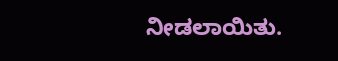ನೀಡಲಾಯಿತು.